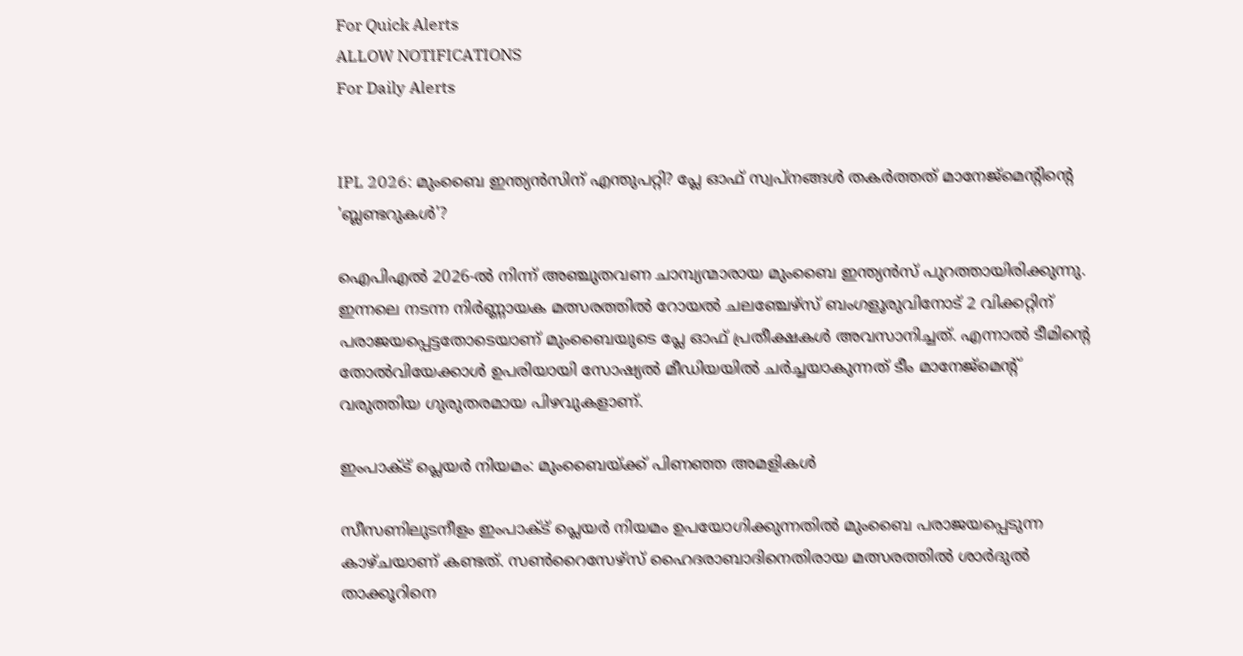For Quick Alerts
ALLOW NOTIFICATIONS
For Daily Alerts


IPL 2026: മുംബൈ ഇന്ത്യൻസിന് എന്തുപറ്റി? പ്ലേ ഓഫ് സ്വപ്നങ്ങൾ തകർത്തത് മാനേജ്‌മെന്റിന്റെ 'ബ്ലണ്ടറുകൾ'?

ഐപിഎൽ 2026-ൽ നിന്ന് അഞ്ചുതവണ ചാമ്പ്യന്മാരായ മുംബൈ ഇന്ത്യൻസ് പുറത്തായിരിക്കുന്നു. ഇന്നലെ നടന്ന നിർണ്ണായക മത്സരത്തിൽ റോയൽ ചലഞ്ചേഴ്‌സ് ബംഗളൂരുവിനോട് 2 വിക്കറ്റിന് പരാജയപ്പെട്ടതോടെയാണ് മുംബൈയുടെ പ്ലേ ഓഫ് പ്രതീക്ഷകൾ അവസാനിച്ചത്. എന്നാൽ ടീമിന്റെ തോൽവിയേക്കാൾ ഉപരിയായി സോഷ്യൽ മീഡിയയിൽ ചർച്ചയാകുന്നത് ടീം മാനേജ്‌മെന്റ് വരുത്തിയ ഗുരുതരമായ പിഴവുകളാണ്.

ഇംപാക്ട് പ്ലെയർ നിയമം: മുംബൈയ്ക്ക് പിണഞ്ഞ അമളികൾ

സീസണിലുടനീളം ഇംപാക്ട് പ്ലെയർ നിയമം ഉപയോഗിക്കുന്നതിൽ മുംബൈ പരാജയപ്പെടുന്ന കാഴ്ചയാണ് കണ്ടത്. സൺറൈസേഴ്‌സ് ഹൈദരാബാദിനെതിരായ മത്സരത്തിൽ ശാർദുൽ താക്കൂറിനെ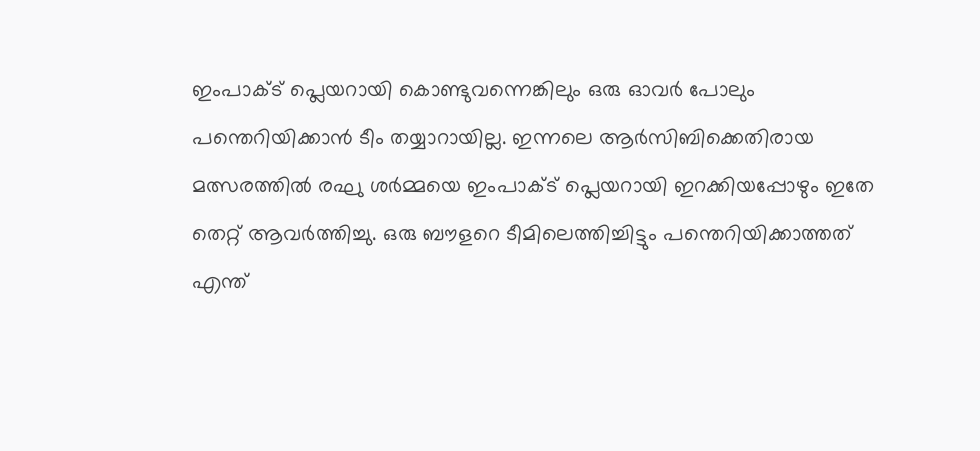ഇംപാക്ട് പ്ലെയറായി കൊണ്ടുവന്നെങ്കിലും ഒരു ഓവർ പോലും പന്തെറിയിക്കാൻ ടീം തയ്യാറായില്ല. ഇന്നലെ ആർസിബിക്കെതിരായ മത്സരത്തിൽ രഘു ശർമ്മയെ ഇംപാക്ട് പ്ലെയറായി ഇറക്കിയപ്പോഴും ഇതേ തെറ്റ് ആവർത്തിച്ചു. ഒരു ബൗളറെ ടീമിലെത്തിച്ചിട്ടും പന്തെറിയിക്കാത്തത് എന്ത്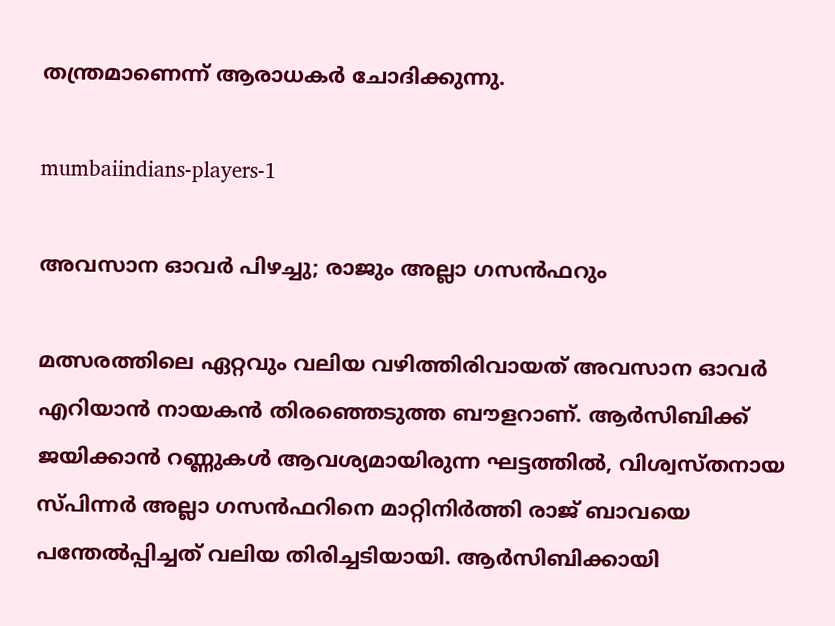തന്ത്രമാണെന്ന് ആരാധകർ ചോദിക്കുന്നു.

mumbaiindians-players-1

അവസാന ഓവർ പിഴച്ചു; രാജും അല്ലാ ഗസൻഫറും

മത്സരത്തിലെ ഏറ്റവും വലിയ വഴിത്തിരിവായത് അവസാന ഓവർ എറിയാൻ നായകൻ തിരഞ്ഞെടുത്ത ബൗളറാണ്. ആർസിബിക്ക് ജയിക്കാൻ റണ്ണുകൾ ആവശ്യമായിരുന്ന ഘട്ടത്തിൽ, വിശ്വസ്തനായ സ്പിന്നർ അല്ലാ ഗസൻഫറിനെ മാറ്റിനിർത്തി രാജ് ബാവയെ പന്തേൽപ്പിച്ചത് വലിയ തിരിച്ചടിയായി. ആർസിബിക്കായി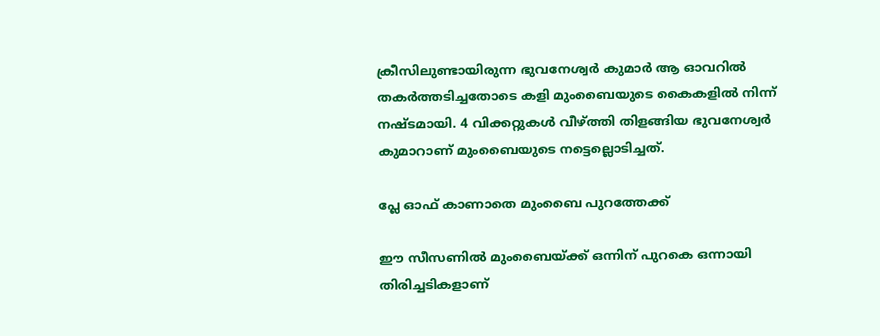ക്രീസിലുണ്ടായിരുന്ന ഭുവനേശ്വർ കുമാർ ആ ഓവറിൽ തകർത്തടിച്ചതോടെ കളി മുംബൈയുടെ കൈകളിൽ നിന്ന് നഷ്ടമായി. 4 വിക്കറ്റുകൾ വീഴ്ത്തി തിളങ്ങിയ ഭുവനേശ്വർ കുമാറാണ് മുംബൈയുടെ നട്ടെല്ലൊടിച്ചത്.

പ്ലേ ഓഫ് കാണാതെ മുംബൈ പുറത്തേക്ക്

ഈ സീസണിൽ മുംബൈയ്ക്ക് ഒന്നിന് പുറകെ ഒന്നായി തിരിച്ചടികളാണ്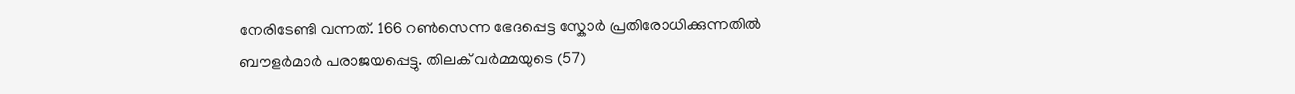നേരിടേണ്ടി വന്നത്. 166 റൺസെന്ന ഭേദപ്പെട്ട സ്കോർ പ്രതിരോധിക്കുന്നതിൽ ബൗളർമാർ പരാജയപ്പെട്ടു. തിലക് വർമ്മയുടെ (57)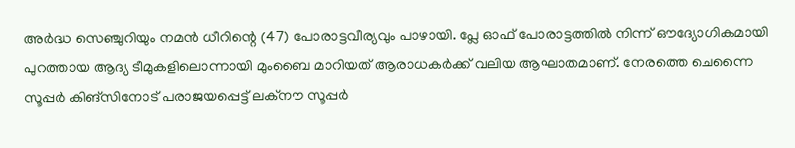അർദ്ധ സെഞ്ചുറിയും നമൻ ധീറിന്റെ (47) പോരാട്ടവീര്യവും പാഴായി. പ്ലേ ഓഫ് പോരാട്ടത്തിൽ നിന്ന് ഔദ്യോഗികമായി പുറത്തായ ആദ്യ ടീമുകളിലൊന്നായി മുംബൈ മാറിയത് ആരാധകർക്ക് വലിയ ആഘാതമാണ്. നേരത്തെ ചെന്നൈ സൂപ്പർ കിങ്സിനോട് പരാജയപ്പെട്ട് ലക്നൗ സൂപ്പർ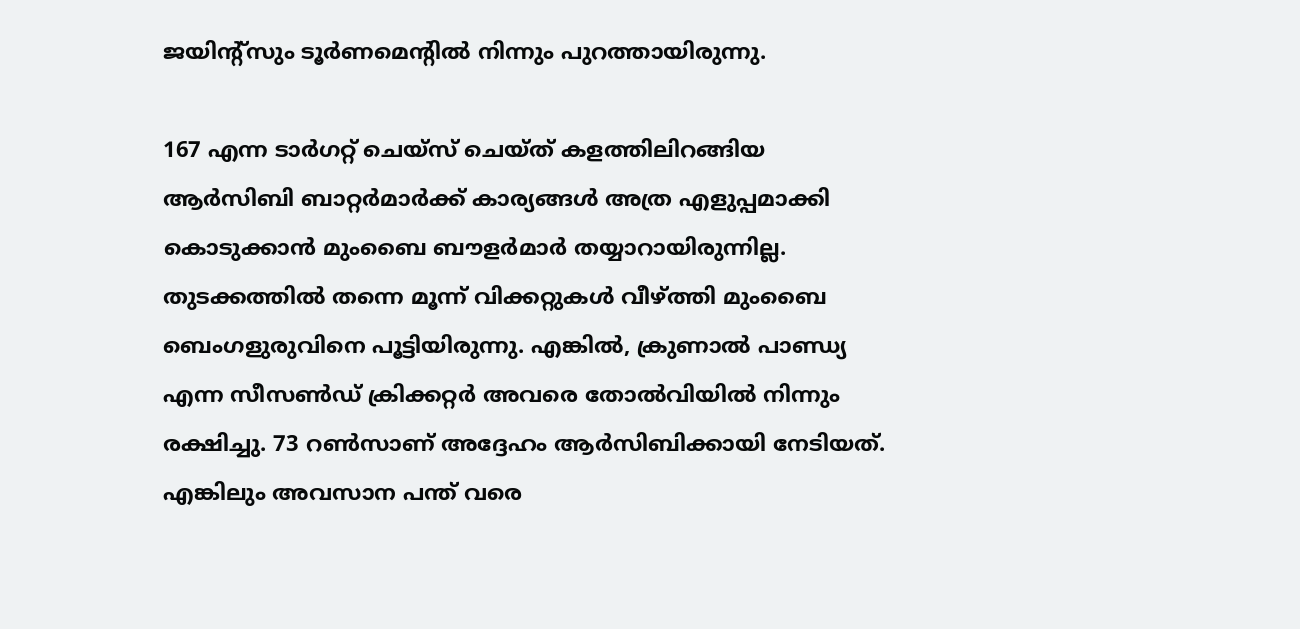ജയിന്റ്സും ടൂർണമെന്റിൽ നിന്നും പുറത്തായിരുന്നു.

167 എന്ന ടാർഗറ്റ് ചെയ്സ് ചെയ്ത് കളത്തിലിറങ്ങിയ ആർസിബി ബാറ്റർമാർക്ക് കാര്യങ്ങൾ അത്ര എളുപ്പമാക്കി കൊടുക്കാൻ മുംബൈ ബൗളർമാർ തയ്യാറായിരുന്നില്ല. തുടക്കത്തിൽ തന്നെ മൂന്ന് വിക്കറ്റുകൾ വീഴ്ത്തി മുംബൈ ബെംഗളുരുവിനെ പൂട്ടിയിരുന്നു. എങ്കിൽ, ക്രുണാൽ പാണ്ഡ്യ എന്ന സീസൺഡ് ക്രിക്കറ്റർ അവരെ തോൽവിയിൽ നിന്നും രക്ഷിച്ചു. 73 റൺസാണ് അദ്ദേഹം ആർസിബിക്കായി നേടിയത്. എങ്കിലും അവസാന പന്ത് വരെ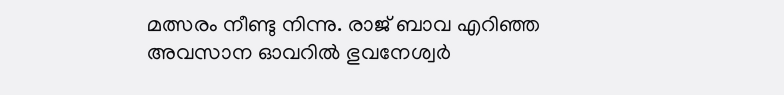മത്സരം നീണ്ടു നിന്നു. രാജ് ബാവ എറിഞ്ഞ അവസാന ഓവറിൽ ഭുവനേശ്വർ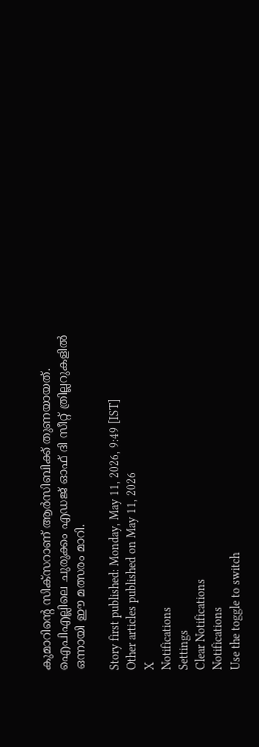കുമാറിന്റെ സിക്സറാണ് ആർസിബിക്ക് തുണയായത്. ഐപിഎല്ലിലെ ചുരുക്കം എഡജ് ഓഫ് ദി സീറ്റ് ത്രില്ലറുകളിൽ ഒന്നായി ഈ മത്സരം മാറി.

Story first published: Monday, May 11, 2026, 9:49 [IST]
Other articles published on May 11, 2026
X
Notifications
Settings
Clear Notifications
Notifications
Use the toggle to switch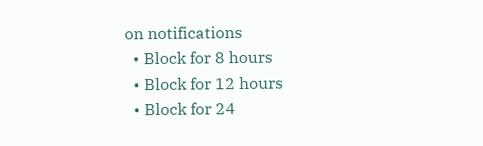on notifications
  • Block for 8 hours
  • Block for 12 hours
  • Block for 24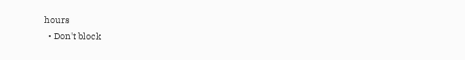hours
  • Don't block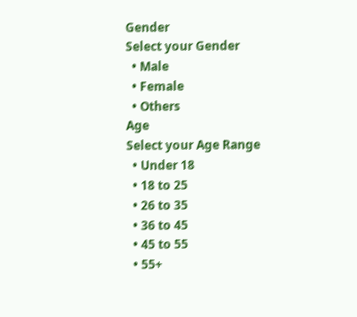Gender
Select your Gender
  • Male
  • Female
  • Others
Age
Select your Age Range
  • Under 18
  • 18 to 25
  • 26 to 35
  • 36 to 45
  • 45 to 55
  • 55+